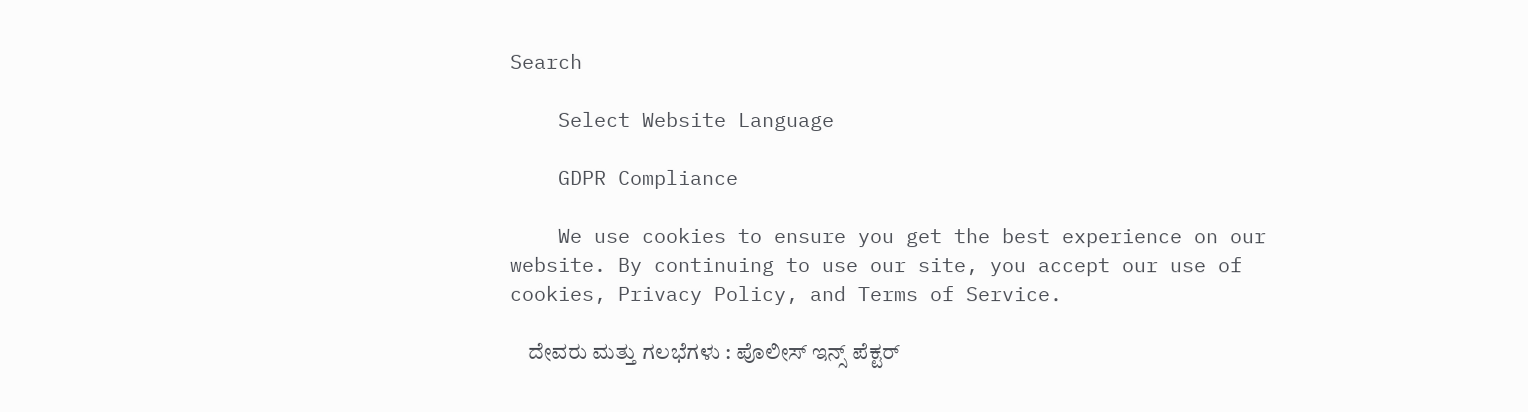Search

    Select Website Language

    GDPR Compliance

    We use cookies to ensure you get the best experience on our website. By continuing to use our site, you accept our use of cookies, Privacy Policy, and Terms of Service.

    ದೇವರು ಮತ್ತು ಗಲಭೆಗಳು : ಪೊಲೀಸ್ ಇನ್ಸ್ ಪೆಕ್ಟರ್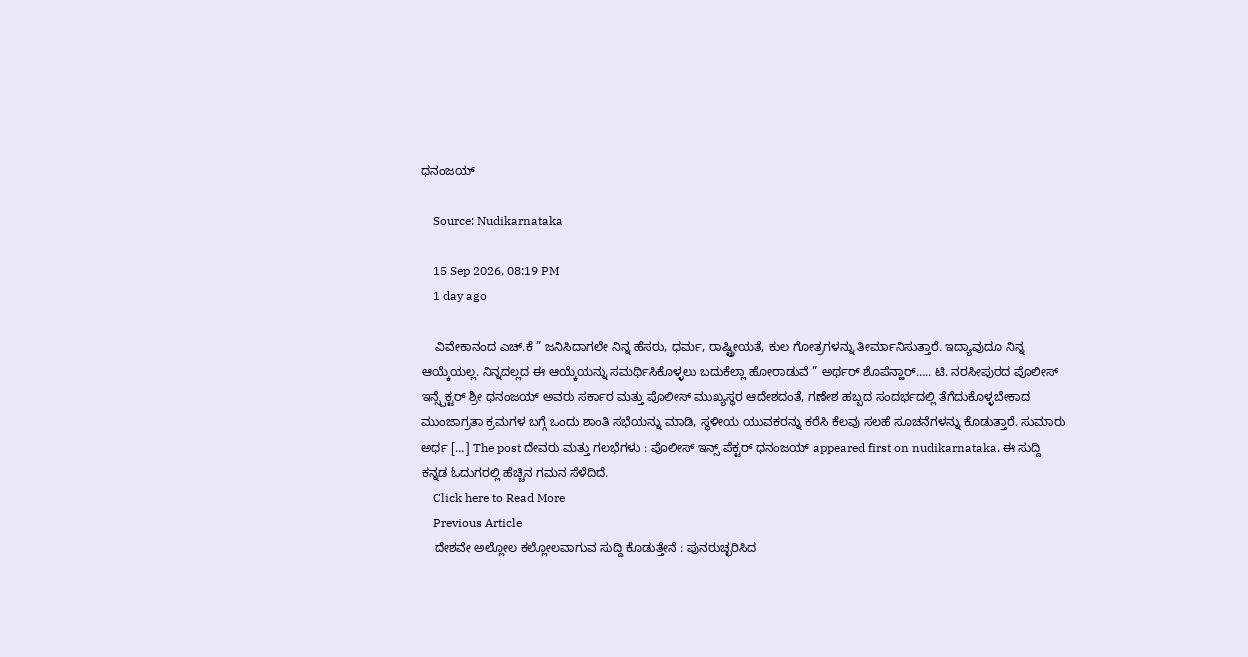ಧನಂಜಯ್

    Source: Nudikarnataka

    15 Sep 2026, 08:19 PM
    1 day ago

    ವಿವೇಕಾನಂದ ಎಚ್.ಕೆ ” ಜನಿಸಿದಾಗಲೇ ನಿನ್ನ ಹೆಸರು, ಧರ್ಮ, ರಾಷ್ಟ್ರೀಯತೆ, ಕುಲ ಗೋತ್ರಗಳನ್ನು ತೀರ್ಮಾನಿಸುತ್ತಾರೆ. ಇದ್ಯಾವುದೂ ನಿನ್ನ ಆಯ್ಕೆಯಲ್ಲ. ನಿನ್ನದಲ್ಲದ ಈ ಆಯ್ಕೆಯನ್ನು ಸಮರ್ಥಿಸಿಕೊಳ್ಳಲು ಬದುಕೆಲ್ಲಾ ಹೋರಾಡುವೆ ” ಅರ್ಥರ್ ಶೊಪೆನ್ಹಾರ್….. ಟಿ. ನರಸೀಪುರದ ಪೊಲೀಸ್ ಇನ್ಸ್ಪೆಕ್ಟರ್ ಶ್ರೀ ಧನಂಜಯ್ ಅವರು ಸರ್ಕಾರ ಮತ್ತು ಪೊಲೀಸ್ ಮುಖ್ಯಸ್ಥರ ಆದೇಶದಂತೆ, ಗಣೇಶ ಹಬ್ಬದ ಸಂದರ್ಭದಲ್ಲಿ ತೆಗೆದುಕೊಳ್ಳಬೇಕಾದ ಮುಂಜಾಗ್ರತಾ ಕ್ರಮಗಳ ಬಗ್ಗೆ ಒಂದು ಶಾಂತಿ ಸಭೆಯನ್ನು ಮಾಡಿ, ಸ್ಥಳೀಯ ಯುವಕರನ್ನು ಕರೆಸಿ ಕೆಲವು ಸಲಹೆ ಸೂಚನೆಗಳನ್ನು ಕೊಡುತ್ತಾರೆ. ಸುಮಾರು ಅರ್ಧ […] The post ದೇವರು ಮತ್ತು ಗಲಭೆಗಳು : ಪೊಲೀಸ್ ಇನ್ಸ್ ಪೆಕ್ಟರ್ ಧನಂಜಯ್ appeared first on nudikarnataka. ಈ ಸುದ್ದಿ ಕನ್ನಡ ಓದುಗರಲ್ಲಿ ಹೆಚ್ಚಿನ ಗಮನ ಸೆಳೆದಿದೆ.
    Click here to Read More
    Previous Article
    ದೇಶವೇ ಅಲ್ಲೋಲ ಕಲ್ಲೋಲವಾಗುವ ಸುದ್ದಿ ಕೊಡುತ್ತೇನೆ : ಪುನರುಚ್ಛರಿಸಿದ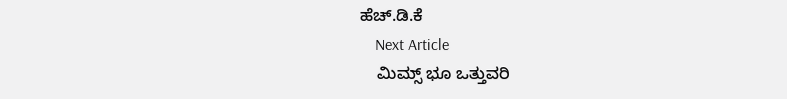ಹೆಚ್.ಡಿ.ಕೆ
    Next Article
    ಮಿಮ್ಸ್ ಭೂ ಒತ್ತುವರಿ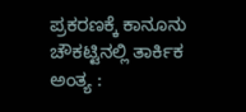ಪ್ರಕರಣಕ್ಕೆ ಕಾನೂನು ಚೌಕಟ್ಟಿನಲ್ಲಿ ತಾರ್ಕಿಕ ಅಂತ್ಯ :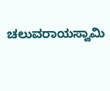ಚಲುವರಾಯಸ್ವಾಮಿ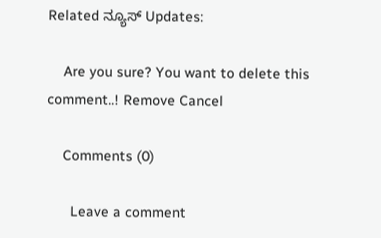Related ನ್ಯೂಸ್ Updates:

    Are you sure? You want to delete this comment..! Remove Cancel

    Comments (0)

      Leave a comment